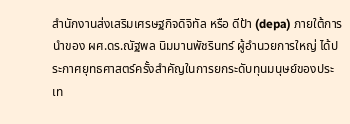สำนักงานส่งเสริมเศรษฐกิจดิจิทัล หรือ ดีป้า (depa) ภายใต้การนำของ ผศ.ดร.ณัฐพล นิมมานพัชรินทร์ ผู้อำนวยการใหญ่ ได้ประกาศยุทธศาสตร์ครั้งสำคัญในการยกระดับทุนมนุษย์ของประเท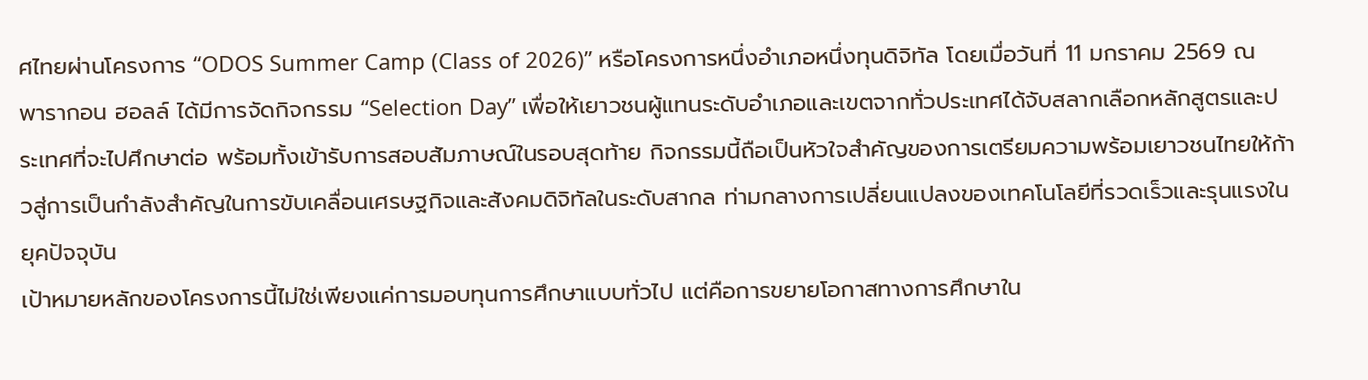ศไทยผ่านโครงการ “ODOS Summer Camp (Class of 2026)” หรือโครงการหนึ่งอำเภอหนึ่งทุนดิจิทัล โดยเมื่อวันที่ 11 มกราคม 2569 ณ พารากอน ฮอลล์ ได้มีการจัดกิจกรรม “Selection Day” เพื่อให้เยาวชนผู้แทนระดับอำเภอและเขตจากทั่วประเทศได้จับสลากเลือกหลักสูตรและประเทศที่จะไปศึกษาต่อ พร้อมทั้งเข้ารับการสอบสัมภาษณ์ในรอบสุดท้าย กิจกรรมนี้ถือเป็นหัวใจสำคัญของการเตรียมความพร้อมเยาวชนไทยให้ก้าวสู่การเป็นกำลังสำคัญในการขับเคลื่อนเศรษฐกิจและสังคมดิจิทัลในระดับสากล ท่ามกลางการเปลี่ยนแปลงของเทคโนโลยีที่รวดเร็วและรุนแรงในยุคปัจจุบัน
เป้าหมายหลักของโครงการนี้ไม่ใช่เพียงแค่การมอบทุนการศึกษาแบบทั่วไป แต่คือการขยายโอกาสทางการศึกษาใน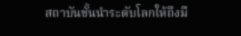สถาบันชั้นนำระดับโลกให้ถึงมื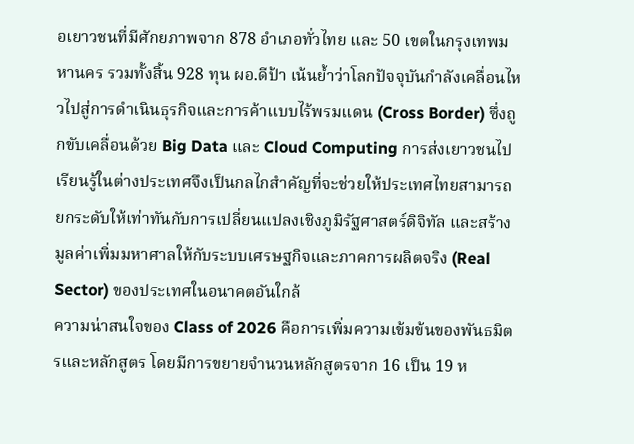อเยาวชนที่มีศักยภาพจาก 878 อำเภอทั่วไทย และ 50 เขตในกรุงเทพมหานคร รวมทั้งสิ้น 928 ทุน ผอ.ดีป้า เน้นย้ำว่าโลกปัจจุบันกำลังเคลื่อนไหวไปสู่การดำเนินธุรกิจและการค้าแบบไร้พรมแดน (Cross Border) ซึ่งถูกขับเคลื่อนด้วย Big Data และ Cloud Computing การส่งเยาวชนไปเรียนรู้ในต่างประเทศจึงเป็นกลไกสำคัญที่จะช่วยให้ประเทศไทยสามารถยกระดับให้เท่าทันกับการเปลี่ยนแปลงเชิงภูมิรัฐศาสตร์ดิจิทัล และสร้างมูลค่าเพิ่มมหาศาลให้กับระบบเศรษฐกิจและภาคการผลิตจริง (Real Sector) ของประเทศในอนาคตอันใกล้
ความน่าสนใจของ Class of 2026 คือการเพิ่มความเข้มข้นของพันธมิตรและหลักสูตร โดยมีการขยายจำนวนหลักสูตรจาก 16 เป็น 19 ห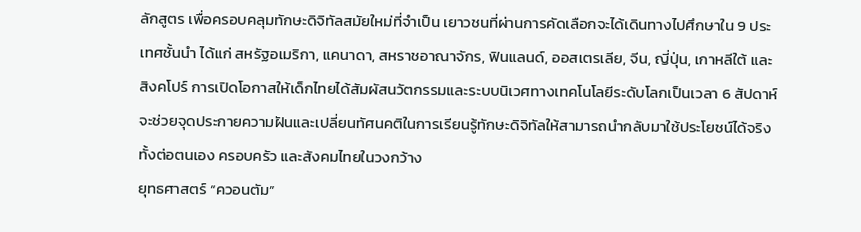ลักสูตร เพื่อครอบคลุมทักษะดิจิทัลสมัยใหม่ที่จำเป็น เยาวชนที่ผ่านการคัดเลือกจะได้เดินทางไปศึกษาใน 9 ประเทศชั้นนำ ได้แก่ สหรัฐอเมริกา, แคนาดา, สหราชอาณาจักร, ฟินแลนด์, ออสเตรเลีย, จีน, ญี่ปุ่น, เกาหลีใต้ และสิงคโปร์ การเปิดโอกาสให้เด็กไทยได้สัมผัสนวัตกรรมและระบบนิเวศทางเทคโนโลยีระดับโลกเป็นเวลา 6 สัปดาห์ จะช่วยจุดประกายความฝันและเปลี่ยนทัศนคติในการเรียนรู้ทักษะดิจิทัลให้สามารถนำกลับมาใช้ประโยชน์ได้จริงทั้งต่อตนเอง ครอบครัว และสังคมไทยในวงกว้าง
ยุทธศาสตร์ “ควอนตัม”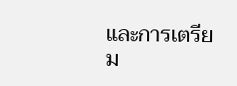และการเตรียม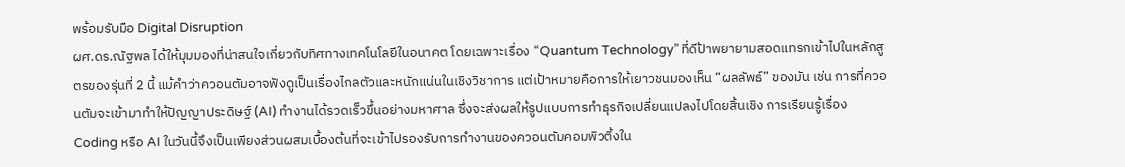พร้อมรับมือ Digital Disruption
ผศ.ดร.ณัฐพล ได้ให้มุมมองที่น่าสนใจเกี่ยวกับทิศทางเทคโนโลยีในอนาคต โดยเฉพาะเรื่อง “Quantum Technology” ที่ดีป้าพยายามสอดแทรกเข้าไปในหลักสูตรของรุ่นที่ 2 นี้ แม้คำว่าควอนตัมอาจฟังดูเป็นเรื่องไกลตัวและหนักแน่นในเชิงวิชาการ แต่เป้าหมายคือการให้เยาวชนมองเห็น “ผลลัพธ์” ของมัน เช่น การที่ควอนตัมจะเข้ามาทำให้ปัญญาประดิษฐ์ (AI) ทำงานได้รวดเร็วขึ้นอย่างมหาศาล ซึ่งจะส่งผลให้รูปแบบการทำธุรกิจเปลี่ยนแปลงไปโดยสิ้นเชิง การเรียนรู้เรื่อง Coding หรือ AI ในวันนี้จึงเป็นเพียงส่วนผสมเบื้องต้นที่จะเข้าไปรองรับการทำงานของควอนตัมคอมพิวติ้งใน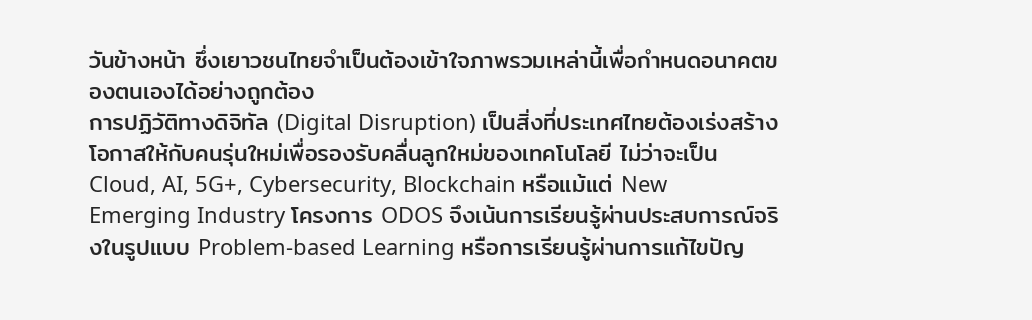วันข้างหน้า ซึ่งเยาวชนไทยจำเป็นต้องเข้าใจภาพรวมเหล่านี้เพื่อกำหนดอนาคตของตนเองได้อย่างถูกต้อง
การปฏิวัติทางดิจิทัล (Digital Disruption) เป็นสิ่งที่ประเทศไทยต้องเร่งสร้างโอกาสให้กับคนรุ่นใหม่เพื่อรองรับคลื่นลูกใหม่ของเทคโนโลยี ไม่ว่าจะเป็น Cloud, AI, 5G+, Cybersecurity, Blockchain หรือแม้แต่ New Emerging Industry โครงการ ODOS จึงเน้นการเรียนรู้ผ่านประสบการณ์จริงในรูปแบบ Problem-based Learning หรือการเรียนรู้ผ่านการแก้ไขปัญ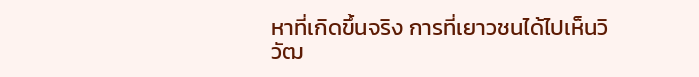หาที่เกิดขึ้นจริง การที่เยาวชนได้ไปเห็นวิวัฒ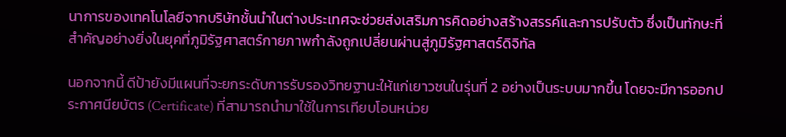นาการของเทคโนโลยีจากบริษัทชั้นนำในต่างประเทศจะช่วยส่งเสริมการคิดอย่างสร้างสรรค์และการปรับตัว ซึ่งเป็นทักษะที่สำคัญอย่างยิ่งในยุคที่ภูมิรัฐศาสตร์กายภาพกำลังถูกเปลี่ยนผ่านสู่ภูมิรัฐศาสตร์ดิจิทัล

นอกจากนี้ ดีป้ายังมีแผนที่จะยกระดับการรับรองวิทยฐานะให้แก่เยาวชนในรุ่นที่ 2 อย่างเป็นระบบมากขึ้น โดยจะมีการออกประกาศนียบัตร (Certificate) ที่สามารถนำมาใช้ในการเทียบโอนหน่วย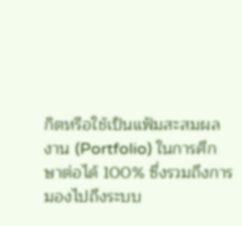กิตหรือใช้เป็นแฟ้มสะสมผลงาน (Portfolio) ในการศึกษาต่อได้ 100% ซึ่งรวมถึงการมองไปถึงระบบ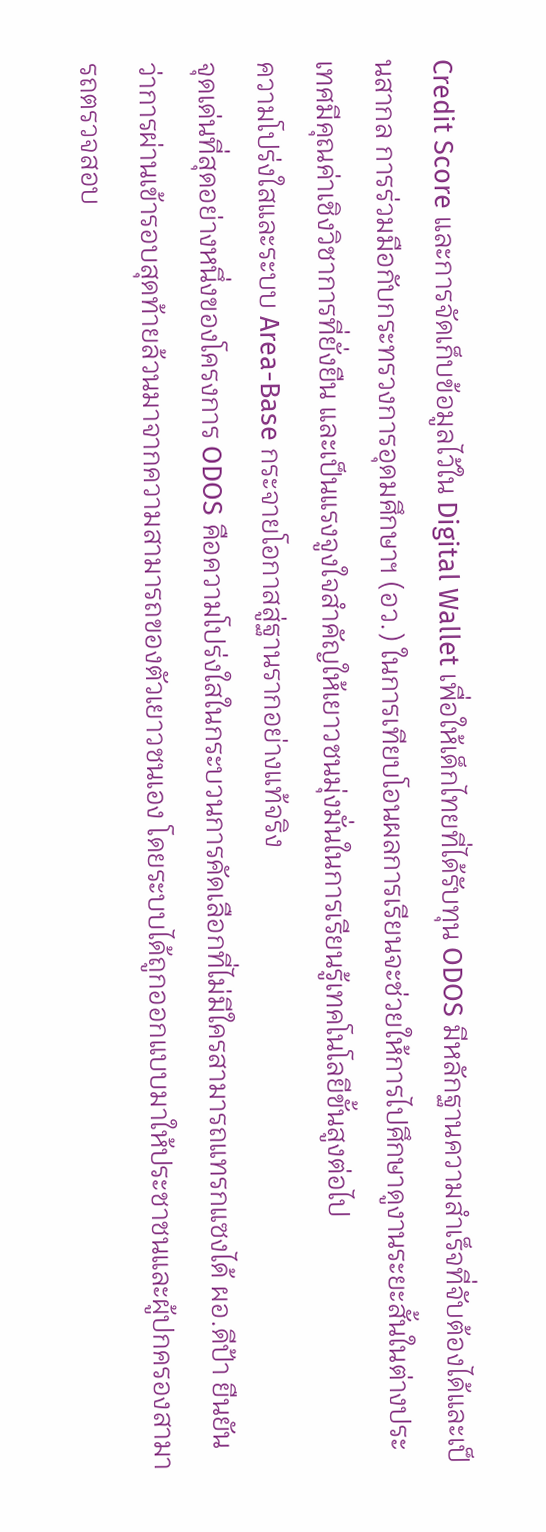Credit Score และการจัดเก็บข้อมูลไว้ใน Digital Wallet เพื่อให้เด็กไทยที่ได้รับทุน ODOS มีหลักฐานความสำเร็จที่จับต้องได้และเป็นสากล การร่วมมือกับกระทรวงการอุดมศึกษาฯ (อว.) ในการเทียบโอนผลการเรียนจะช่วยให้การไปศึกษาดูงานระยะสั้นในต่างประเทศมีคุณค่าเชิงวิชาการที่ยั่งยืน และเป็นแรงจูงใจสำคัญให้เยาวชนมุ่งมั่นในการเรียนรู้เทคโนโลยีขั้นสูงต่อไป
ความโปร่งใสและระบบ Area-Base กระจายโอกาสสู่ฐานรากอย่างแท้จริง
จุดเด่นที่สุดอย่างหนึ่งของโครงการ ODOS คือความโปร่งใสในกระบวนการคัดเลือกที่ไม่มีใครสามารถแทรกแซงได้ ผอ.ดีป้า ยืนยันว่าการผ่านเข้ารอบสุดท้ายล้วนมาจากความสามารถของตัวเยาวชนเอง โดยระบบได้ถูกออกแบบมาให้ประชาชนและผู้ปกครองสามารถตรวจสอบ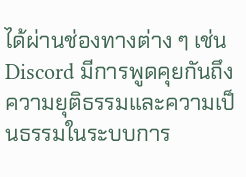ได้ผ่านช่องทางต่าง ๆ เช่น Discord มีการพูดคุยกันถึงความยุติธรรมและความเป็นธรรมในระบบการ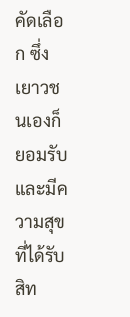คัดเลือก ซึ่งเยาวชนเองก็ยอมรับและมีความสุขที่ได้รับสิท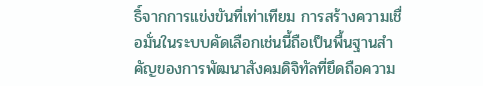ธิ์จากการแข่งขันที่เท่าเทียม การสร้างความเชื่อมั่นในระบบคัดเลือกเช่นนี้ถือเป็นพื้นฐานสำคัญของการพัฒนาสังคมดิจิทัลที่ยึดถือความ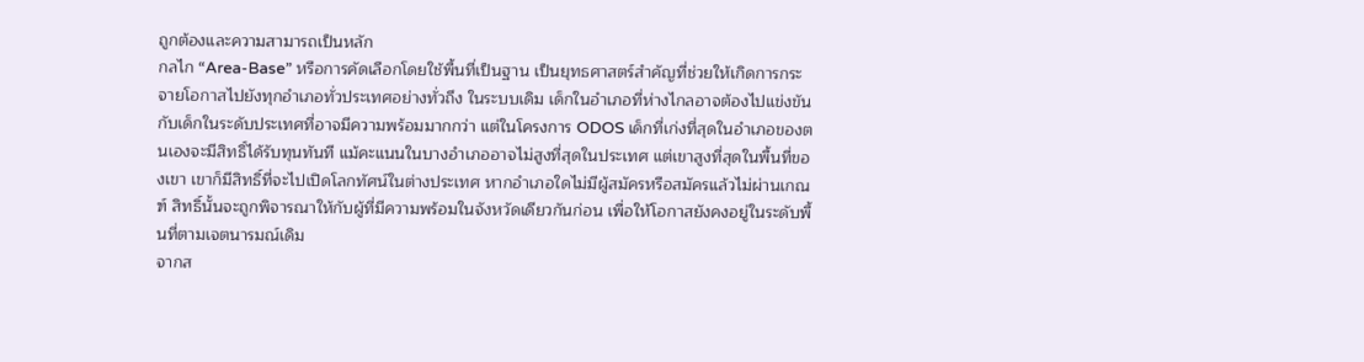ถูกต้องและความสามารถเป็นหลัก
กลไก “Area-Base” หรือการคัดเลือกโดยใช้พื้นที่เป็นฐาน เป็นยุทธศาสตร์สำคัญที่ช่วยให้เกิดการกระจายโอกาสไปยังทุกอำเภอทั่วประเทศอย่างทั่วถึง ในระบบเดิม เด็กในอำเภอที่ห่างไกลอาจต้องไปแข่งขันกับเด็กในระดับประเทศที่อาจมีความพร้อมมากกว่า แต่ในโครงการ ODOS เด็กที่เก่งที่สุดในอำเภอของตนเองจะมีสิทธิ์ได้รับทุนทันที แม้คะแนนในบางอำเภออาจไม่สูงที่สุดในประเทศ แต่เขาสูงที่สุดในพื้นที่ของเขา เขาก็มีสิทธิ์ที่จะไปเปิดโลกทัศน์ในต่างประเทศ หากอำเภอใดไม่มีผู้สมัครหรือสมัครแล้วไม่ผ่านเกณฑ์ สิทธิ์นั้นจะถูกพิจารณาให้กับผู้ที่มีความพร้อมในจังหวัดเดียวกันก่อน เพื่อให้โอกาสยังคงอยู่ในระดับพื้นที่ตามเจตนารมณ์เดิม
จากส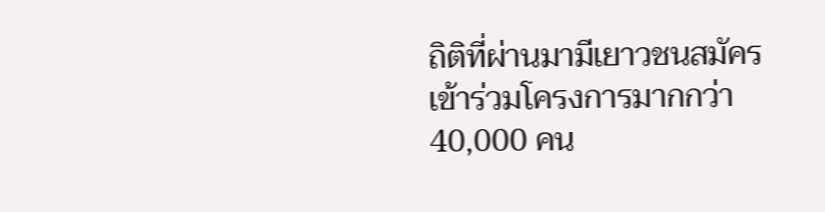ถิติที่ผ่านมามีเยาวชนสมัครเข้าร่วมโครงการมากกว่า 40,000 คน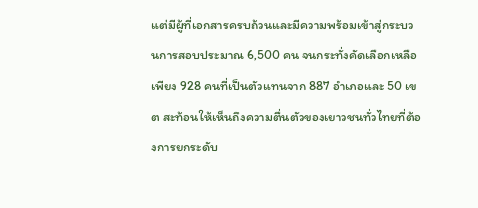แต่มีผู้ที่เอกสารครบถ้วนและมีความพร้อมเข้าสู่กระบวนการสอบประมาณ 6,500 คน จนกระทั่งคัดเลือกเหลือเพียง 928 คนที่เป็นตัวแทนจาก 887 อำเภอและ 50 เขต สะท้อนให้เห็นถึงความตื่นตัวของเยาวชนทั่วไทยที่ต้องการยกระดับ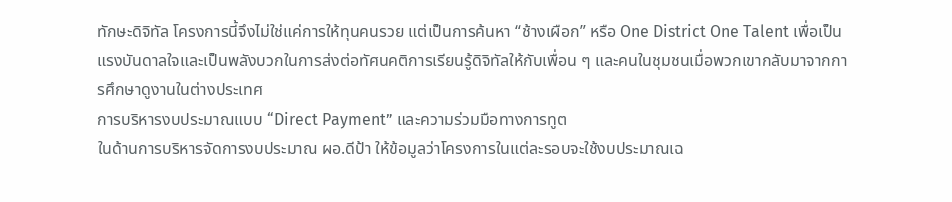ทักษะดิจิทัล โครงการนี้จึงไม่ใช่แค่การให้ทุนคนรวย แต่เป็นการค้นหา “ช้างเผือก” หรือ One District One Talent เพื่อเป็นแรงบันดาลใจและเป็นพลังบวกในการส่งต่อทัศนคติการเรียนรู้ดิจิทัลให้กับเพื่อน ๆ และคนในชุมชนเมื่อพวกเขากลับมาจากการศึกษาดูงานในต่างประเทศ
การบริหารงบประมาณแบบ “Direct Payment” และความร่วมมือทางการทูต
ในด้านการบริหารจัดการงบประมาณ ผอ.ดีป้า ให้ข้อมูลว่าโครงการในแต่ละรอบจะใช้งบประมาณเฉ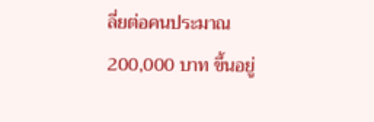ลี่ยต่อคนประมาณ 200,000 บาท ขึ้นอยู่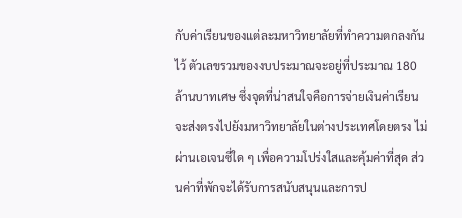กับค่าเรียนของแต่ละมหาวิทยาลัยที่ทำความตกลงกันไว้ ตัวเลขรวมของงบประมาณจะอยู่ที่ประมาณ 180 ล้านบาทเศษ ซึ่งจุดที่น่าสนใจคือการจ่ายเงินค่าเรียนจะส่งตรงไปยังมหาวิทยาลัยในต่างประเทศโดยตรง ไม่ผ่านเอเจนซี่ใด ๆ เพื่อความโปร่งใสและคุ้มค่าที่สุด ส่วนค่าที่พักจะได้รับการสนับสนุนและการป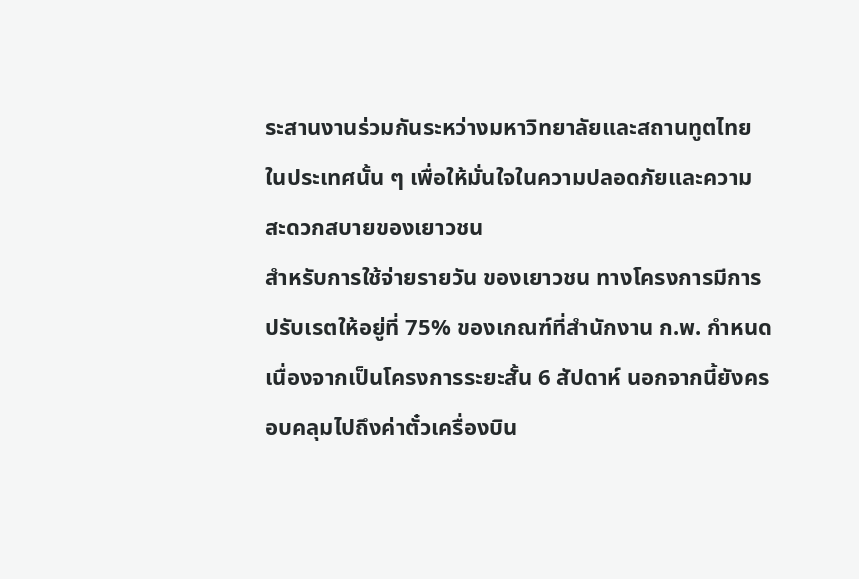ระสานงานร่วมกันระหว่างมหาวิทยาลัยและสถานทูตไทยในประเทศนั้น ๆ เพื่อให้มั่นใจในความปลอดภัยและความสะดวกสบายของเยาวชน
สำหรับการใช้จ่ายรายวัน ของเยาวชน ทางโครงการมีการปรับเรตให้อยู่ที่ 75% ของเกณฑ์ที่สำนักงาน ก.พ. กำหนด เนื่องจากเป็นโครงการระยะสั้น 6 สัปดาห์ นอกจากนี้ยังครอบคลุมไปถึงค่าตั๋วเครื่องบิน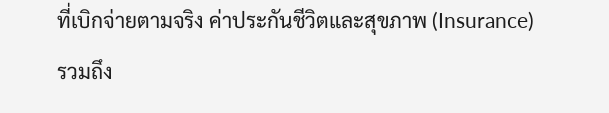ที่เบิกจ่ายตามจริง ค่าประกันชีวิตและสุขภาพ (Insurance) รวมถึง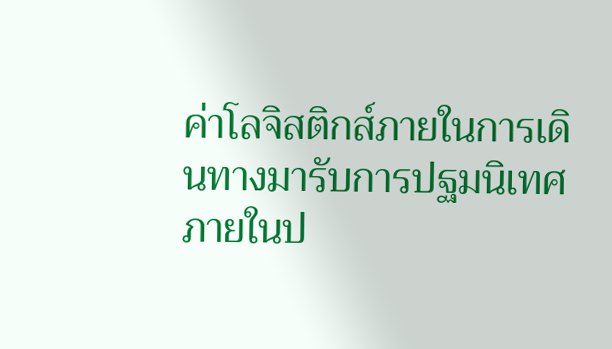ค่าโลจิสติกส์ภายในการเดินทางมารับการปฐมนิเทศภายในป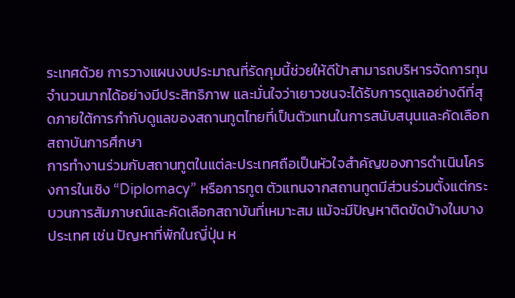ระเทศด้วย การวางแผนงบประมาณที่รัดกุมนี้ช่วยให้ดีป้าสามารถบริหารจัดการทุนจำนวนมากได้อย่างมีประสิทธิภาพ และมั่นใจว่าเยาวชนจะได้รับการดูแลอย่างดีที่สุดภายใต้การกำกับดูแลของสถานทูตไทยที่เป็นตัวแทนในการสนับสนุนและคัดเลือกสถาบันการศึกษา
การทำงานร่วมกับสถานทูตในแต่ละประเทศถือเป็นหัวใจสำคัญของการดำเนินโครงการในเชิง “Diplomacy” หรือการทูต ตัวแทนจากสถานทูตมีส่วนร่วมตั้งแต่กระบวนการสัมภาษณ์และคัดเลือกสถาบันที่เหมาะสม แม้จะมีปัญหาติดขัดบ้างในบางประเทศ เช่น ปัญหาที่พักในญี่ปุ่น ห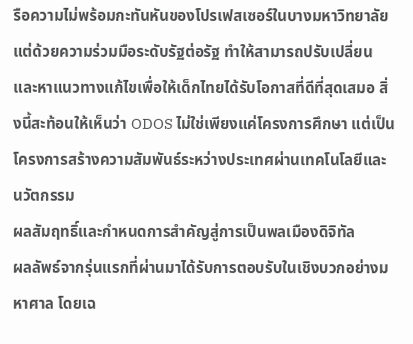รือความไม่พร้อมกะทันหันของโปรเฟสเซอร์ในบางมหาวิทยาลัย แต่ด้วยความร่วมมือระดับรัฐต่อรัฐ ทำให้สามารถปรับเปลี่ยนและหาแนวทางแก้ไขเพื่อให้เด็กไทยได้รับโอกาสที่ดีที่สุดเสมอ สิ่งนี้สะท้อนให้เห็นว่า ODOS ไม่ใช่เพียงแค่โครงการศึกษา แต่เป็นโครงการสร้างความสัมพันธ์ระหว่างประเทศผ่านเทคโนโลยีและนวัตกรรม
ผลสัมฤทธิ์และกำหนดการสำคัญสู่การเป็นพลเมืองดิจิทัล
ผลลัพธ์จากรุ่นแรกที่ผ่านมาได้รับการตอบรับในเชิงบวกอย่างมหาศาล โดยเฉ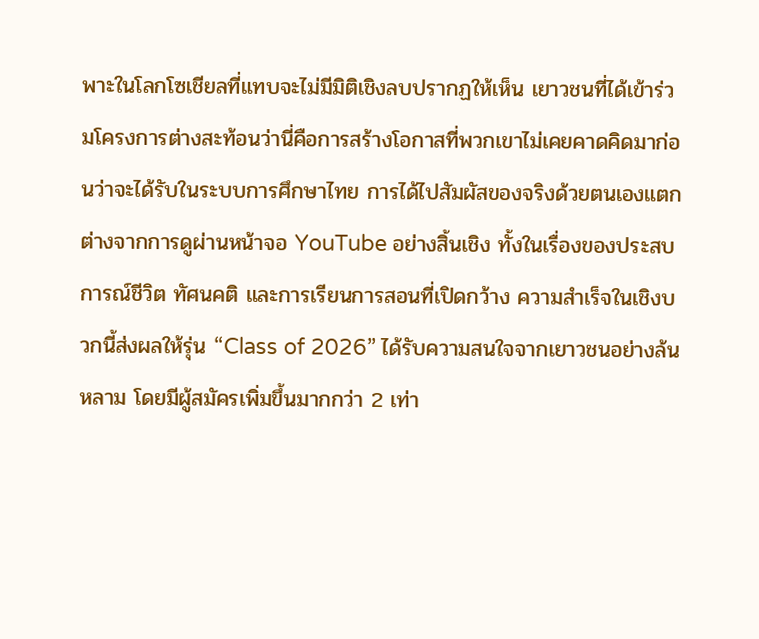พาะในโลกโซเชียลที่แทบจะไม่มีมิติเชิงลบปรากฏให้เห็น เยาวชนที่ได้เข้าร่วมโครงการต่างสะท้อนว่านี่คือการสร้างโอกาสที่พวกเขาไม่เคยคาดคิดมาก่อนว่าจะได้รับในระบบการศึกษาไทย การได้ไปสัมผัสของจริงด้วยตนเองแตกต่างจากการดูผ่านหน้าจอ YouTube อย่างสิ้นเชิง ทั้งในเรื่องของประสบการณ์ชีวิต ทัศนคติ และการเรียนการสอนที่เปิดกว้าง ความสำเร็จในเชิงบวกนี้ส่งผลให้รุ่น “Class of 2026” ได้รับความสนใจจากเยาวชนอย่างล้นหลาม โดยมีผู้สมัครเพิ่มขึ้นมากกว่า 2 เท่า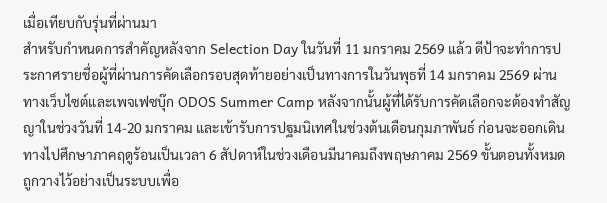เมื่อเทียบกับรุ่นที่ผ่านมา
สำหรับกำหนดการสำคัญหลังจาก Selection Day ในวันที่ 11 มกราคม 2569 แล้ว ดีป้าจะทำการประกาศรายชื่อผู้ที่ผ่านการคัดเลือกรอบสุดท้ายอย่างเป็นทางการในวันพุธที่ 14 มกราคม 2569 ผ่านทางเว็บไซต์และเพจเฟซบุ๊ก ODOS Summer Camp หลังจากนั้นผู้ที่ได้รับการคัดเลือกจะต้องทำสัญญาในช่วงวันที่ 14-20 มกราคม และเข้ารับการปฐมนิเทศในช่วงต้นเดือนกุมภาพันธ์ ก่อนจะออกเดินทางไปศึกษาภาคฤดูร้อนเป็นเวลา 6 สัปดาห์ในช่วงเดือนมีนาคมถึงพฤษภาคม 2569 ขั้นตอนทั้งหมดถูกวางไว้อย่างเป็นระบบเพื่อ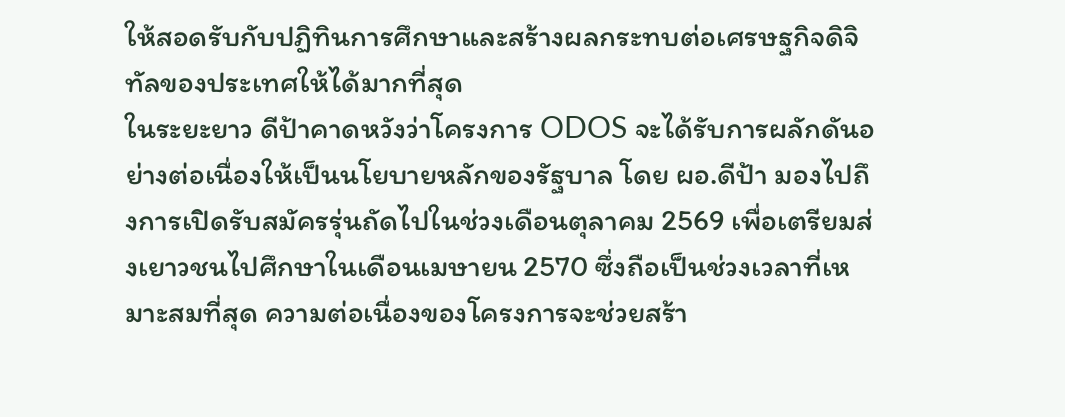ให้สอดรับกับปฏิทินการศึกษาและสร้างผลกระทบต่อเศรษฐกิจดิจิทัลของประเทศให้ได้มากที่สุด
ในระยะยาว ดีป้าคาดหวังว่าโครงการ ODOS จะได้รับการผลักดันอย่างต่อเนื่องให้เป็นนโยบายหลักของรัฐบาล โดย ผอ.ดีป้า มองไปถึงการเปิดรับสมัครรุ่นถัดไปในช่วงเดือนตุลาคม 2569 เพื่อเตรียมส่งเยาวชนไปศึกษาในเดือนเมษายน 2570 ซึ่งถือเป็นช่วงเวลาที่เหมาะสมที่สุด ความต่อเนื่องของโครงการจะช่วยสร้า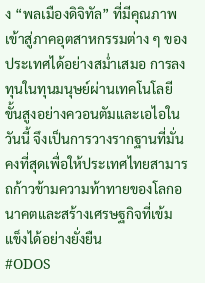ง “พลเมืองดิจิทัล” ที่มีคุณภาพเข้าสู่ภาคอุตสาหกรรมต่าง ๆ ของประเทศได้อย่างสม่ำเสมอ การลงทุนในทุนมนุษย์ผ่านเทคโนโลยีขั้นสูงอย่างควอนตัมและเอไอในวันนี้ จึงเป็นการวางรากฐานที่มั่นคงที่สุดเพื่อให้ประเทศไทยสามารถก้าวข้ามความท้าทายของโลกอนาคตและสร้างเศรษฐกิจที่เข้มแข็งได้อย่างยั่งยืน
#ODOS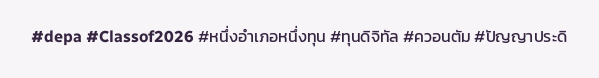#depa #Classof2026 #หนึ่งอำเภอหนึ่งทุน #ทุนดิจิทัล #ควอนตัม #ปัญญาประดิ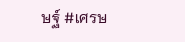ษฐ์ #เศรษ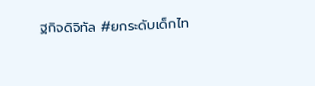ฐกิจดิจิทัล #ยกระดับเด็กไท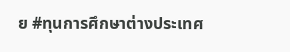ย #ทุนการศึกษาต่างประเทศ